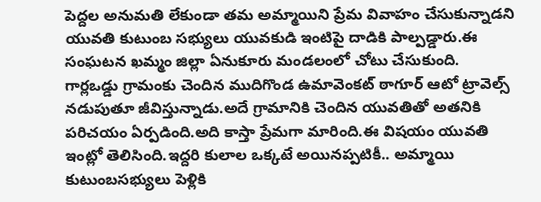పెద్దల అనుమతి లేకుండా తమ అమ్మాయిని ప్రేమ వివాహం చేసుకున్నాడని యువతి కుటుంబ సభ్యులు యువకుడి ఇంటిపై దాడికి పాల్పడ్డారు.ఈ సంఘటన ఖమ్మం జిల్లా ఏనుకూరు మండలంలో చోటు చేసుకుంది.
గార్లఒడ్డు గ్రామంకు చెందిన ముదిగొండ ఉమావెంకట్ ఠాగూర్ ఆటో ట్రావెల్స్ నడుపుతూ జీవిస్తున్నాడు.అదే గ్రామానికి చెందిన యువతితో అతనికి పరిచయం ఏర్పడింది.అది కాస్తా ప్రేమగా మారింది.ఈ విషయం యువతి ఇంట్లో తెలిసింది.ఇద్దరి కులాల ఒక్కటే అయినప్పటికీ.. అమ్మాయి కుటుంబసభ్యులు పెళ్లికి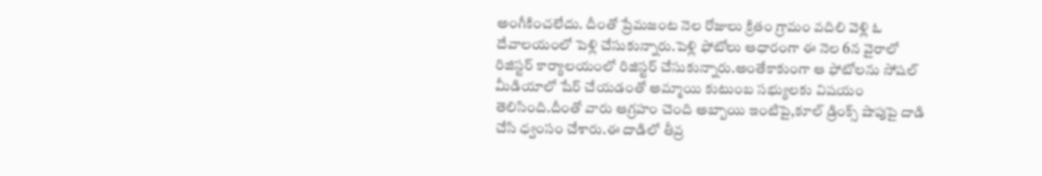అంగీకించలేదు. దీంతో ప్రేమజంట నెల రోజులు క్రితం గ్రామం వదిలి వెళ్లి ఓ దేవాలయంలో పెళ్లి చేసుకున్నారు.పెళ్లి ఫోటోలు ఆధారంగా ఈ నెల 6న వైరాలో రిజిస్టర్ కార్యాలయంలో రిజిస్టర్ చేసుకున్నారు.అంతేకాకుంగా ఆ ఫోటోలను సోషల్ మీడియాలో షేర్ చేయడంతో అమ్మాయి కుటుంబ సభ్యులకు విషయం తెలిసింది.దీంతో వారు ఆగ్రహం చెంది అబ్బాయి ఇంటిపై,కూల్ డ్రింక్స్ షాపుపై దాడి చేసి ధ్వంసం చేశారు.ఈ దాడిలో తీవ్ర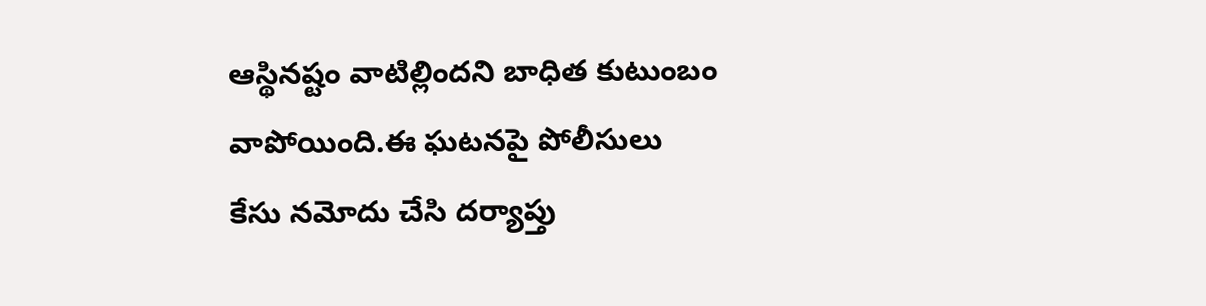ఆస్థినష్టం వాటిల్లిందని బాధిత కుటుంబం వాపోయింది.ఈ ఘటనపై పోలీసులు కేసు నమోదు చేసి దర్యాప్తు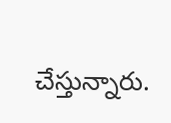చేస్తున్నారు.